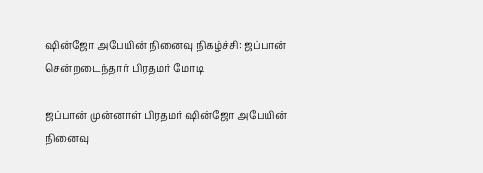ஷின்ஜோ அபேயின் நினைவு நிகழ்ச்சி: ஜப்பான் சென்றடைந்தார் பிரதமர் மோடி

ஜப்பான் முன்னாள் பிரதமர் ஷின்ஜோ அபேயின் நினைவு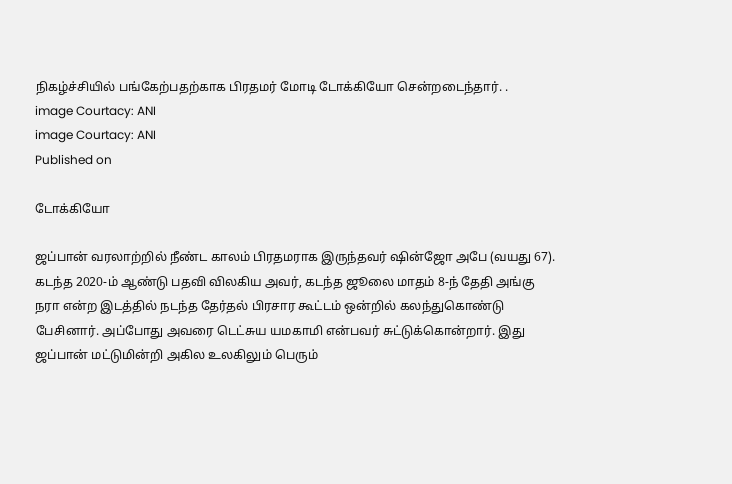நிகழ்ச்சியில் பங்கேற்பதற்காக பிரதமர் மோடி டோக்கியோ சென்றடைந்தார். .
image Courtacy: ANI
image Courtacy: ANI
Published on

டோக்கியோ

ஜப்பான் வரலாற்றில் நீண்ட காலம் பிரதமராக இருந்தவர் ஷின்ஜோ அபே (வயது 67). கடந்த 2020-ம் ஆண்டு பதவி விலகிய அவர், கடந்த ஜூலை மாதம் 8-ந் தேதி அங்கு நரா என்ற இடத்தில் நடந்த தேர்தல் பிரசார கூட்டம் ஒன்றில் கலந்துகொண்டு பேசினார். அப்போது அவரை டெட்சுய யமகாமி என்பவர் சுட்டுக்கொன்றார். இது ஜப்பான் மட்டுமின்றி அகில உலகிலும் பெரும்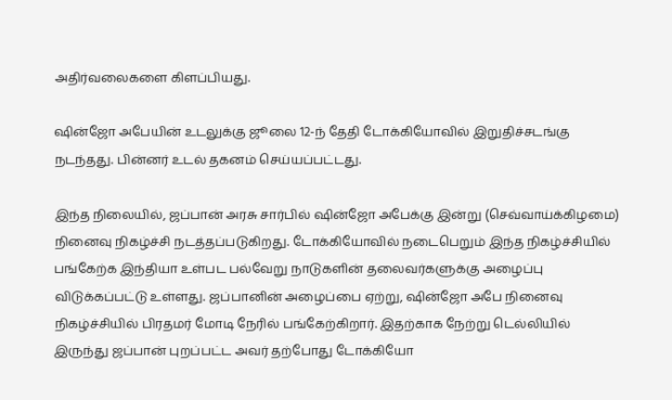அதிர்வலைகளை கிளப்பியது.

ஷின்ஜோ அபேயின் உடலுக்கு ஜூலை 12-ந் தேதி டோக்கியோவில் இறுதிச்சடங்கு நடந்தது. பின்னர் உடல் தகனம் செய்யப்பட்டது.

இந்த நிலையில், ஜப்பான் அரசு சார்பில் ஷின்ஜோ அபேக்கு இன்று (செவ்வாய்க்கிழமை) நினைவு நிகழ்ச்சி நடத்தப்படுகிறது. டோக்கியோவில் நடைபெறும் இந்த நிகழ்ச்சியில் பங்கேற்க இந்தியா உள்பட பல்வேறு நாடுகளின் தலைவர்களுக்கு அழைப்பு விடுக்கப்பட்டு உள்ளது. ஜப்பானின் அழைப்பை ஏற்று, ஷின்ஜோ அபே நினைவு நிகழ்ச்சியில் பிரதமர் மோடி நேரில் பங்கேற்கிறார். இதற்காக நேற்று டெல்லியில் இருந்து ஜப்பான் புறப்பட்ட அவர் தற்போது டோக்கியோ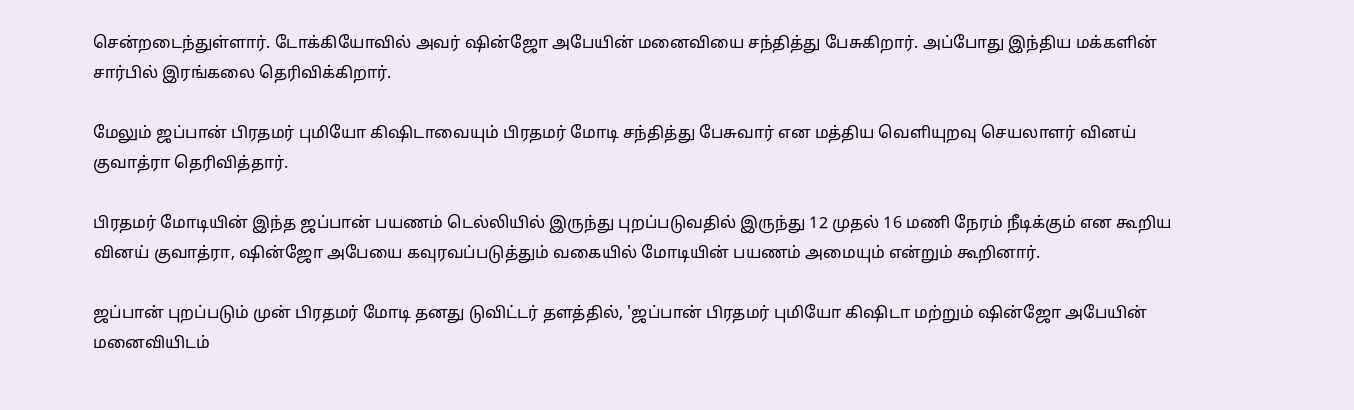சென்றடைந்துள்ளார். டோக்கியோவில் அவர் ஷின்ஜோ அபேயின் மனைவியை சந்தித்து பேசுகிறார். அப்போது இந்திய மக்களின் சார்பில் இரங்கலை தெரிவிக்கிறார்.

மேலும் ஜப்பான் பிரதமர் புமியோ கிஷிடாவையும் பிரதமர் மோடி சந்தித்து பேசுவார் என மத்திய வெளியுறவு செயலாளர் வினய் குவாத்ரா தெரிவித்தார்.

பிரதமர் மோடியின் இந்த ஜப்பான் பயணம் டெல்லியில் இருந்து புறப்படுவதில் இருந்து 12 முதல் 16 மணி நேரம் நீடிக்கும் என கூறிய வினய் குவாத்ரா, ஷின்ஜோ அபேயை கவுரவப்படுத்தும் வகையில் மோடியின் பயணம் அமையும் என்றும் கூறினார்.

ஜப்பான் புறப்படும் முன் பிரதமர் மோடி தனது டுவிட்டர் தளத்தில், 'ஜப்பான் பிரதமர் புமியோ கிஷிடா மற்றும் ஷின்ஜோ அபேயின் மனைவியிடம்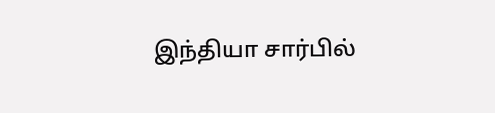இந்தியா சார்பில்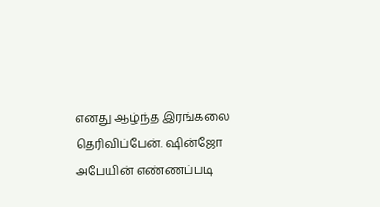எனது ஆழ்ந்த இரங்கலை தெரிவிப்பேன். ஷின்ஜோ அபேயின் எண்ணப்படி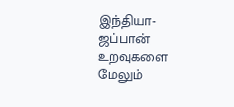இந்தியா-ஜப்பான் உறவுகளை மேலும்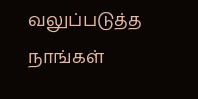வலுப்படுத்த நாங்கள்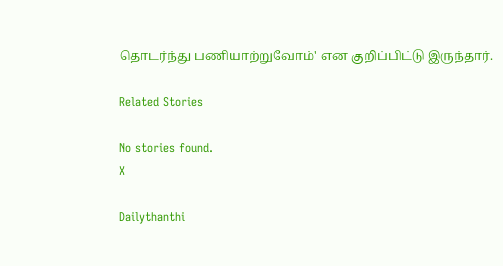தொடர்ந்து பணியாற்றுவோம்' என குறிப்பிட்டு இருந்தார்.

Related Stories

No stories found.
X

Dailythanthi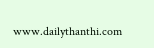www.dailythanthi.com